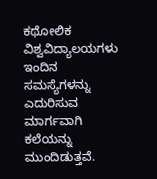ಕಥೋಲಿಕ ವಿಶ್ವವಿದ್ಯಾಲಯಗಳು ಇಂದಿನ ಸಮಸ್ಯೆಗಳನ್ನು ಎದುರಿಸುವ ಮಾರ್ಗವಾಗಿ ಕಲೆಯನ್ನು ಮುಂದಿಡುತ್ತವೆ.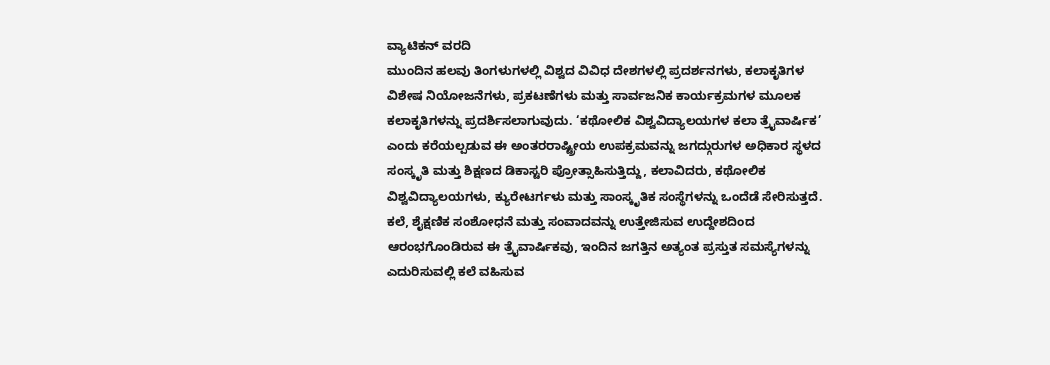ವ್ಯಾಟಿಕನ್ ವರದಿ
ಮುಂದಿನ ಹಲವು ತಿಂಗಳುಗಳಲ್ಲಿ ವಿಶ್ವದ ವಿವಿಧ ದೇಶಗಳಲ್ಲಿ ಪ್ರದರ್ಶನಗಳು, ಕಲಾಕೃತಿಗಳ ವಿಶೇಷ ನಿಯೋಜನೆಗಳು, ಪ್ರಕಟಣೆಗಳು ಮತ್ತು ಸಾರ್ವಜನಿಕ ಕಾರ್ಯಕ್ರಮಗಳ ಮೂಲಕ ಕಲಾಕೃತಿಗಳನ್ನು ಪ್ರದರ್ಶಿಸಲಾಗುವುದು. ‘ಕಥೋಲಿಕ ವಿಶ್ವವಿದ್ಯಾಲಯಗಳ ಕಲಾ ತ್ರೈವಾರ್ಷಿಕ’ ಎಂದು ಕರೆಯಲ್ಪಡುವ ಈ ಅಂತರರಾಷ್ಟ್ರೀಯ ಉಪಕ್ರಮವನ್ನು ಜಗದ್ಗುರುಗಳ ಅಧಿಕಾರ ಸ್ಥಳದ ಸಂಸ್ಕೃತಿ ಮತ್ತು ಶಿಕ್ಷಣದ ಡಿಕಾಸ್ಟರಿ ಪ್ರೋತ್ಸಾಹಿಸುತ್ತಿದ್ದು, ಕಲಾವಿದರು, ಕಥೋಲಿಕ ವಿಶ್ವವಿದ್ಯಾಲಯಗಳು, ಕ್ಯುರೇಟರ್ಗಳು ಮತ್ತು ಸಾಂಸ್ಕೃತಿಕ ಸಂಸ್ಥೆಗಳನ್ನು ಒಂದೆಡೆ ಸೇರಿಸುತ್ತದೆ. ಕಲೆ, ಶೈಕ್ಷಣಿಕ ಸಂಶೋಧನೆ ಮತ್ತು ಸಂವಾದವನ್ನು ಉತ್ತೇಜಿಸುವ ಉದ್ದೇಶದಿಂದ ಆರಂಭಗೊಂಡಿರುವ ಈ ತ್ರೈವಾರ್ಷಿಕವು, ಇಂದಿನ ಜಗತ್ತಿನ ಅತ್ಯಂತ ಪ್ರಸ್ತುತ ಸಮಸ್ಯೆಗಳನ್ನು ಎದುರಿಸುವಲ್ಲಿ ಕಲೆ ವಹಿಸುವ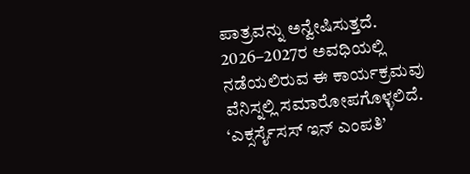ಪಾತ್ರವನ್ನು ಅನ್ವೇಷಿಸುತ್ತದೆ. 2026–2027ರ ಅವಧಿಯಲ್ಲಿ ನಡೆಯಲಿರುವ ಈ ಕಾರ್ಯಕ್ರಮವು ವೆನಿಸ್ನಲ್ಲಿ ಸಮಾರೋಪಗೊಳ್ಳಲಿದೆ.
‘ಎಕ್ಸರ್ಸೈಸಸ್ ಇನ್ ಎಂಪತಿ’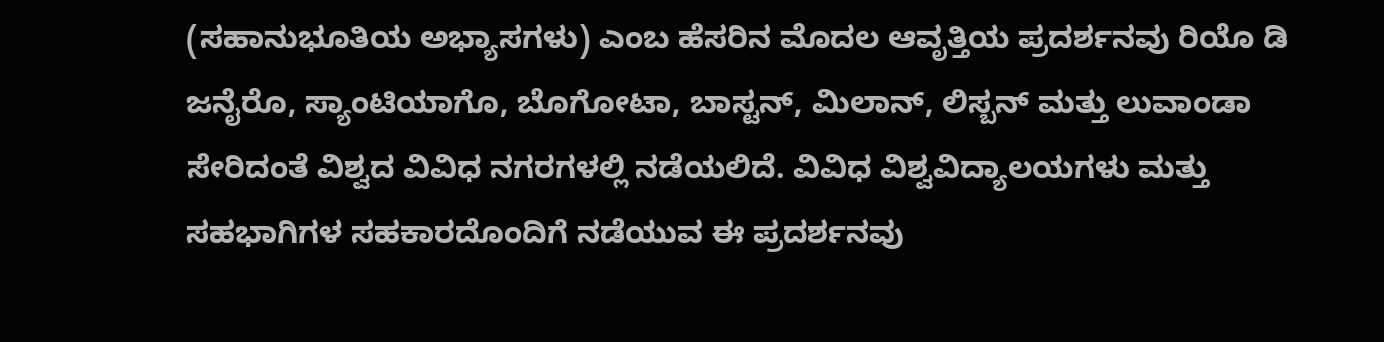(ಸಹಾನುಭೂತಿಯ ಅಭ್ಯಾಸಗಳು) ಎಂಬ ಹೆಸರಿನ ಮೊದಲ ಆವೃತ್ತಿಯ ಪ್ರದರ್ಶನವು ರಿಯೊ ಡಿ ಜನೈರೊ, ಸ್ಯಾಂಟಿಯಾಗೊ, ಬೊಗೋಟಾ, ಬಾಸ್ಟನ್, ಮಿಲಾನ್, ಲಿಸ್ಬನ್ ಮತ್ತು ಲುವಾಂಡಾ ಸೇರಿದಂತೆ ವಿಶ್ವದ ವಿವಿಧ ನಗರಗಳಲ್ಲಿ ನಡೆಯಲಿದೆ. ವಿವಿಧ ವಿಶ್ವವಿದ್ಯಾಲಯಗಳು ಮತ್ತು ಸಹಭಾಗಿಗಳ ಸಹಕಾರದೊಂದಿಗೆ ನಡೆಯುವ ಈ ಪ್ರದರ್ಶನವು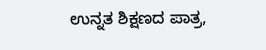ಉನ್ನತ ಶಿಕ್ಷಣದ ಪಾತ್ರ,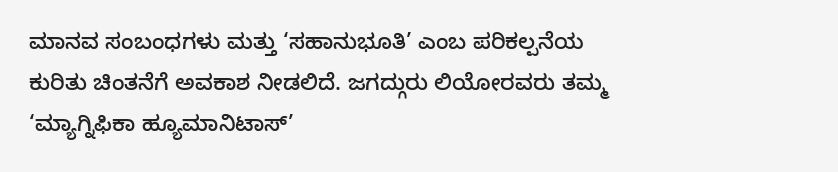ಮಾನವ ಸಂಬಂಧಗಳು ಮತ್ತು ‘ಸಹಾನುಭೂತಿ’ ಎಂಬ ಪರಿಕಲ್ಪನೆಯ ಕುರಿತು ಚಿಂತನೆಗೆ ಅವಕಾಶ ನೀಡಲಿದೆ. ಜಗದ್ಗುರು ಲಿಯೋರವರು ತಮ್ಮ ‘ಮ್ಯಾಗ್ನಿಫಿಕಾ ಹ್ಯೂಮಾನಿಟಾಸ್’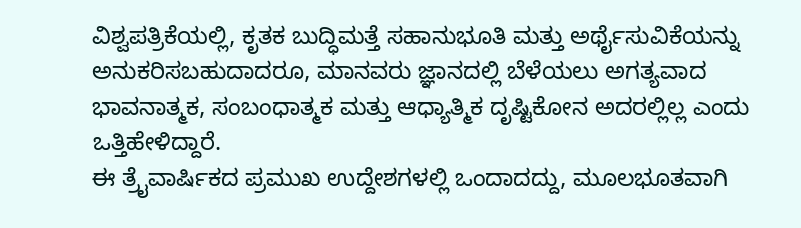ವಿಶ್ವಪತ್ರಿಕೆಯಲ್ಲಿ, ಕೃತಕ ಬುದ್ಧಿಮತ್ತೆ ಸಹಾನುಭೂತಿ ಮತ್ತು ಅರ್ಥೈಸುವಿಕೆಯನ್ನು ಅನುಕರಿಸಬಹುದಾದರೂ, ಮಾನವರು ಜ್ಞಾನದಲ್ಲಿ ಬೆಳೆಯಲು ಅಗತ್ಯವಾದ ಭಾವನಾತ್ಮಕ, ಸಂಬಂಧಾತ್ಮಕ ಮತ್ತು ಆಧ್ಯಾತ್ಮಿಕ ದೃಷ್ಟಿಕೋನ ಅದರಲ್ಲಿಲ್ಲ ಎಂದು ಒತ್ತಿಹೇಳಿದ್ದಾರೆ.
ಈ ತ್ರೈವಾರ್ಷಿಕದ ಪ್ರಮುಖ ಉದ್ದೇಶಗಳಲ್ಲಿ ಒಂದಾದದ್ದು, ಮೂಲಭೂತವಾಗಿ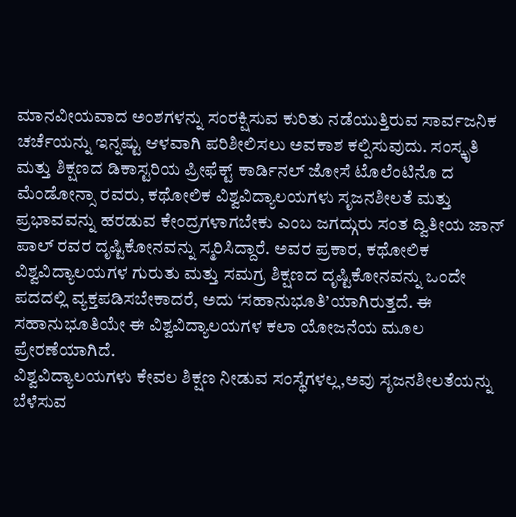ಮಾನವೀಯವಾದ ಅಂಶಗಳನ್ನು ಸಂರಕ್ಷಿಸುವ ಕುರಿತು ನಡೆಯುತ್ತಿರುವ ಸಾರ್ವಜನಿಕ ಚರ್ಚೆಯನ್ನು ಇನ್ನಷ್ಟು ಆಳವಾಗಿ ಪರಿಶೀಲಿಸಲು ಅವಕಾಶ ಕಲ್ಪಿಸುವುದು. ಸಂಸ್ಕೃತಿ ಮತ್ತು ಶಿಕ್ಷಣದ ಡಿಕಾಸ್ಟರಿಯ ಪ್ರೀಫೆಕ್ಟ್ ಕಾರ್ಡಿನಲ್ ಜೋಸೆ ಟೊಲೆಂಟಿನೊ ದ ಮೆಂಡೋನ್ಸಾ ರವರು, ಕಥೋಲಿಕ ವಿಶ್ವವಿದ್ಯಾಲಯಗಳು ಸೃಜನಶೀಲತೆ ಮತ್ತು ಪ್ರಭಾವವನ್ನು ಹರಡುವ ಕೇಂದ್ರಗಳಾಗಬೇಕು ಎಂಬ ಜಗದ್ಗುರು ಸಂತ ದ್ವಿತೀಯ ಜಾನ್ ಪಾಲ್ ರವರ ದೃಷ್ಟಿಕೋನವನ್ನು ಸ್ಮರಿಸಿದ್ದಾರೆ. ಅವರ ಪ್ರಕಾರ, ಕಥೋಲಿಕ ವಿಶ್ವವಿದ್ಯಾಲಯಗಳ ಗುರುತು ಮತ್ತು ಸಮಗ್ರ ಶಿಕ್ಷಣದ ದೃಷ್ಟಿಕೋನವನ್ನು ಒಂದೇ ಪದದಲ್ಲಿ ವ್ಯಕ್ತಪಡಿಸಬೇಕಾದರೆ, ಅದು ‘ಸಹಾನುಭೂತಿ’ಯಾಗಿರುತ್ತದೆ. ಈ ಸಹಾನುಭೂತಿಯೇ ಈ ವಿಶ್ವವಿದ್ಯಾಲಯಗಳ ಕಲಾ ಯೋಜನೆಯ ಮೂಲ ಪ್ರೇರಣೆಯಾಗಿದೆ.
ವಿಶ್ವವಿದ್ಯಾಲಯಗಳು ಕೇವಲ ಶಿಕ್ಷಣ ನೀಡುವ ಸಂಸ್ಥೆಗಳಲ್ಲ,ಅವು ಸೃಜನಶೀಲತೆಯನ್ನು ಬೆಳೆಸುವ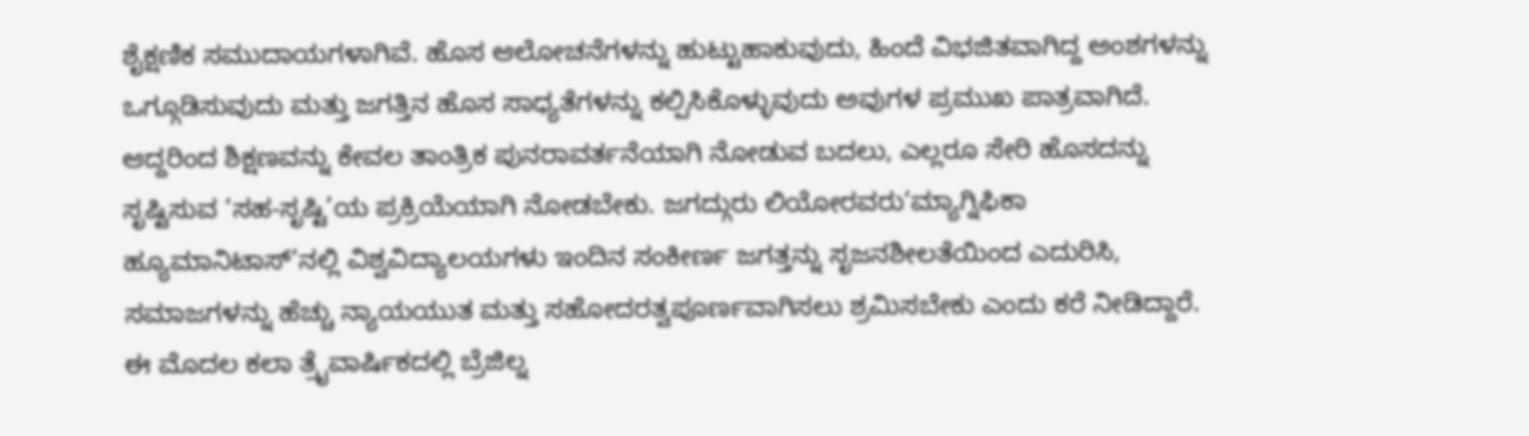ಶೈಕ್ಷಣಿಕ ಸಮುದಾಯಗಳಾಗಿವೆ. ಹೊಸ ಆಲೋಚನೆಗಳನ್ನು ಹುಟ್ಟುಹಾಕುವುದು, ಹಿಂದೆ ವಿಭಜಿತವಾಗಿದ್ದ ಅಂಶಗಳನ್ನು ಒಗ್ಗೂಡಿಸುವುದು ಮತ್ತು ಜಗತ್ತಿನ ಹೊಸ ಸಾಧ್ಯತೆಗಳನ್ನು ಕಲ್ಪಿಸಿಕೊಳ್ಳುವುದು ಅವುಗಳ ಪ್ರಮುಖ ಪಾತ್ರವಾಗಿದೆ. ಆದ್ದರಿಂದ ಶಿಕ್ಷಣವನ್ನು ಕೇವಲ ತಾಂತ್ರಿಕ ಪುನರಾವರ್ತನೆಯಾಗಿ ನೋಡುವ ಬದಲು, ಎಲ್ಲರೂ ಸೇರಿ ಹೊಸದನ್ನು ಸೃಷ್ಟಿಸುವ ‘ಸಹ-ಸೃಷ್ಟಿ’ಯ ಪ್ರಕ್ರಿಯೆಯಾಗಿ ನೋಡಬೇಕು. ಜಗದ್ಗುರು ಲಿಯೋರವರು‘ಮ್ಯಾಗ್ನಿಫಿಕಾ ಹ್ಯೂಮಾನಿಟಾಸ್’ನಲ್ಲಿ ವಿಶ್ವವಿದ್ಯಾಲಯಗಳು ಇಂದಿನ ಸಂಕೀರ್ಣ ಜಗತ್ತನ್ನು ಸೃಜನಶೀಲತೆಯಿಂದ ಎದುರಿಸಿ, ಸಮಾಜಗಳನ್ನು ಹೆಚ್ಚು ನ್ಯಾಯಯುತ ಮತ್ತು ಸಹೋದರತ್ವಪೂರ್ಣವಾಗಿಸಲು ಶ್ರಮಿಸಬೇಕು ಎಂದು ಕರೆ ನೀಡಿದ್ದಾರೆ.
ಈ ಮೊದಲ ಕಲಾ ತ್ರೈವಾರ್ಷಿಕದಲ್ಲಿ ಬ್ರೆಜಿಲ್ನ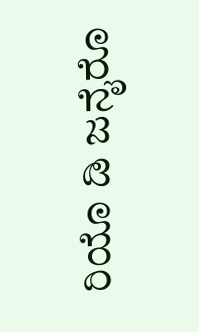ರಿಯೊ ಡಿ ಜನೈರೊ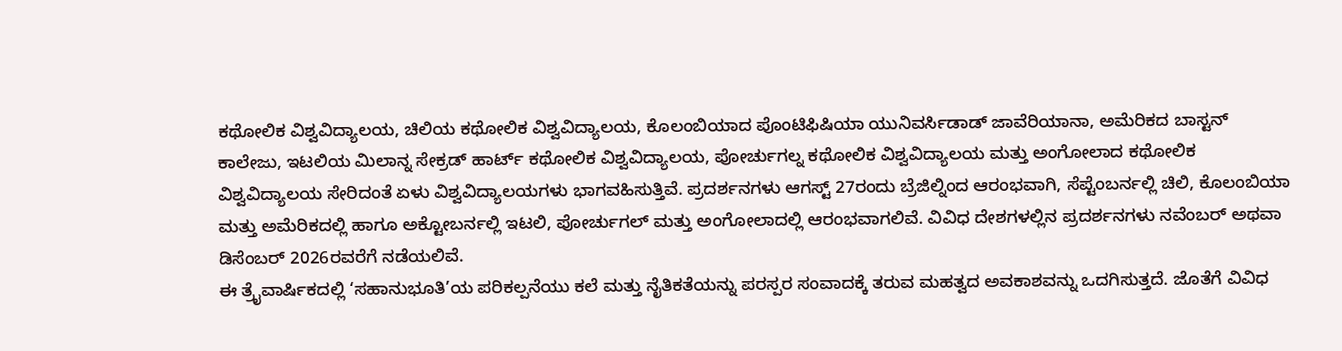ಕಥೋಲಿಕ ವಿಶ್ವವಿದ್ಯಾಲಯ, ಚಿಲಿಯ ಕಥೋಲಿಕ ವಿಶ್ವವಿದ್ಯಾಲಯ, ಕೊಲಂಬಿಯಾದ ಪೊಂಟಿಫಿಷಿಯಾ ಯುನಿವರ್ಸಿಡಾಡ್ ಜಾವೆರಿಯಾನಾ, ಅಮೆರಿಕದ ಬಾಸ್ಟನ್ ಕಾಲೇಜು, ಇಟಲಿಯ ಮಿಲಾನ್ನ ಸೇಕ್ರಡ್ ಹಾರ್ಟ್ ಕಥೋಲಿಕ ವಿಶ್ವವಿದ್ಯಾಲಯ, ಪೋರ್ಚುಗಲ್ನ ಕಥೋಲಿಕ ವಿಶ್ವವಿದ್ಯಾಲಯ ಮತ್ತು ಅಂಗೋಲಾದ ಕಥೋಲಿಕ ವಿಶ್ವವಿದ್ಯಾಲಯ ಸೇರಿದಂತೆ ಏಳು ವಿಶ್ವವಿದ್ಯಾಲಯಗಳು ಭಾಗವಹಿಸುತ್ತಿವೆ. ಪ್ರದರ್ಶನಗಳು ಆಗಸ್ಟ್ 27ರಂದು ಬ್ರೆಜಿಲ್ನಿಂದ ಆರಂಭವಾಗಿ, ಸೆಪ್ಟೆಂಬರ್ನಲ್ಲಿ ಚಿಲಿ, ಕೊಲಂಬಿಯಾ ಮತ್ತು ಅಮೆರಿಕದಲ್ಲಿ ಹಾಗೂ ಅಕ್ಟೋಬರ್ನಲ್ಲಿ ಇಟಲಿ, ಪೋರ್ಚುಗಲ್ ಮತ್ತು ಅಂಗೋಲಾದಲ್ಲಿ ಆರಂಭವಾಗಲಿವೆ. ವಿವಿಧ ದೇಶಗಳಲ್ಲಿನ ಪ್ರದರ್ಶನಗಳು ನವೆಂಬರ್ ಅಥವಾ ಡಿಸೆಂಬರ್ 2026ರವರೆಗೆ ನಡೆಯಲಿವೆ.
ಈ ತ್ರೈವಾರ್ಷಿಕದಲ್ಲಿ ‘ಸಹಾನುಭೂತಿ’ಯ ಪರಿಕಲ್ಪನೆಯು ಕಲೆ ಮತ್ತು ನೈತಿಕತೆಯನ್ನು ಪರಸ್ಪರ ಸಂವಾದಕ್ಕೆ ತರುವ ಮಹತ್ವದ ಅವಕಾಶವನ್ನು ಒದಗಿಸುತ್ತದೆ. ಜೊತೆಗೆ ವಿವಿಧ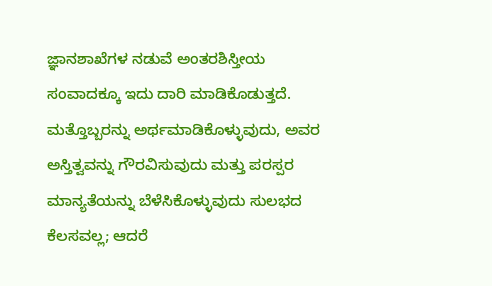ಜ್ಞಾನಶಾಖೆಗಳ ನಡುವೆ ಅಂತರಶಿಸ್ತೀಯ ಸಂವಾದಕ್ಕೂ ಇದು ದಾರಿ ಮಾಡಿಕೊಡುತ್ತದೆ. ಮತ್ತೊಬ್ಬರನ್ನು ಅರ್ಥಮಾಡಿಕೊಳ್ಳುವುದು, ಅವರ ಅಸ್ತಿತ್ವವನ್ನು ಗೌರವಿಸುವುದು ಮತ್ತು ಪರಸ್ಪರ ಮಾನ್ಯತೆಯನ್ನು ಬೆಳೆಸಿಕೊಳ್ಳುವುದು ಸುಲಭದ ಕೆಲಸವಲ್ಲ; ಆದರೆ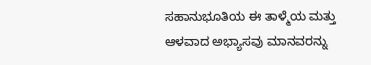ಸಹಾನುಭೂತಿಯ ಈ ತಾಳ್ಮೆಯ ಮತ್ತು ಆಳವಾದ ಅಭ್ಯಾಸವು ಮಾನವರನ್ನು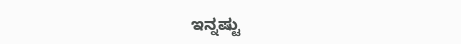ಇನ್ನಷ್ಟು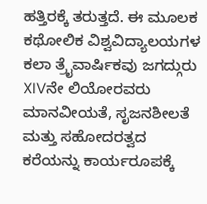ಹತ್ತಿರಕ್ಕೆ ತರುತ್ತದೆ. ಈ ಮೂಲಕ ಕಥೋಲಿಕ ವಿಶ್ವವಿದ್ಯಾಲಯಗಳ ಕಲಾ ತ್ರೈವಾರ್ಷಿಕವು ಜಗದ್ಗುರು XIVನೇ ಲಿಯೋರವರು ಮಾನವೀಯತೆ, ಸೃಜನಶೀಲತೆ ಮತ್ತು ಸಹೋದರತ್ವದ ಕರೆಯನ್ನು ಕಾರ್ಯರೂಪಕ್ಕೆ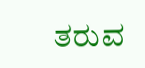ತರುವ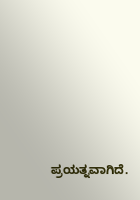ಪ್ರಯತ್ನವಾಗಿದೆ.